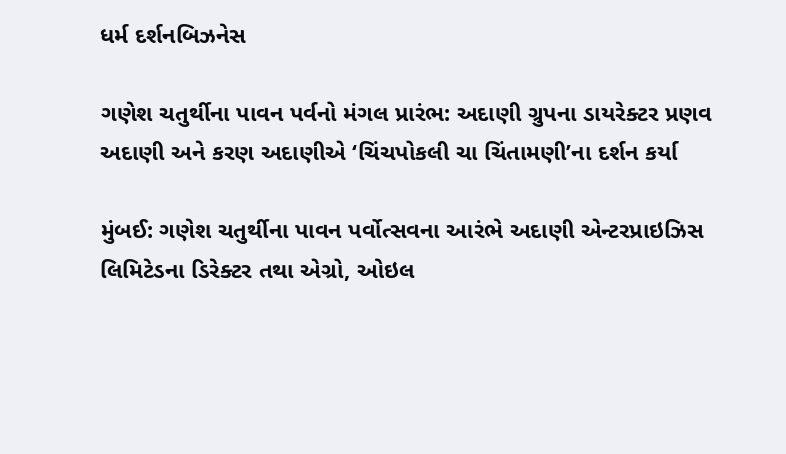ધર્મ દર્શનબિઝનેસ

ગણેશ ચતુર્થીના પાવન પર્વનો મંગલ પ્રારંભ: અદાણી ગ્રુપના ડાયરેક્ટર પ્રણવ અદાણી અને કરણ અદાણીએ ‘ચિંચપોકલી ચા ચિંતામણી’ના દર્શન કર્યા

મુંબઈ: ગણેશ ચતુર્થીના પાવન પર્વોત્સવના આરંભે અદાણી એન્ટરપ્રાઇઝિસ લિમિટેડના ડિરેક્ટર તથા એગ્રો, ઓઇલ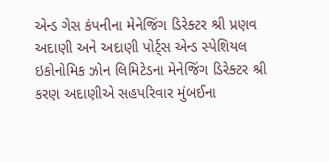એન્ડ ગેસ કંપનીના મેનેજિંગ ડિરેક્ટર શ્રી પ્રણવ અદાણી અને અદાણી પોર્ટ્સ એન્ડ સ્પેશિયલ ઇકોનોમિક ઝોન લિમિટેડના મેનેજિંગ ડિરેક્ટર શ્રી કરણ અદાણીએ સહપરિવાર મુંબઈના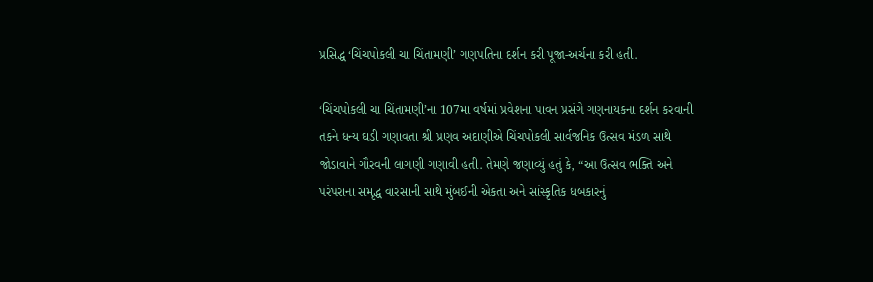પ્રસિદ્ધ ‘ચિંચપોકલી ચા ચિંતામણી’ ગણપતિના દર્શન કરી પૂજા-અર્ચના કરી હતી.

‘ચિંચપોકલી ચા ચિંતામણી’ના 107મા વર્ષમાં પ્રવેશના પાવન પ્રસંગે ગણનાયકના દર્શન કરવાની તકને ધન્ય ઘડી ગણાવતા શ્રી પ્રણવ અદાણીએ ચિંચપોકલી સાર્વજનિક ઉત્સવ મંડળ સાથે જોડાવાને ગૌરવની લાગણી ગણાવી હતી. તેમણે જણાવ્યું હતું કે, “આ ઉત્સવ ભક્તિ અને પરંપરાના સમૃદ્ધ વારસાની સાથે મુંબઈની એકતા અને સાંસ્કૃતિક ધબકારનું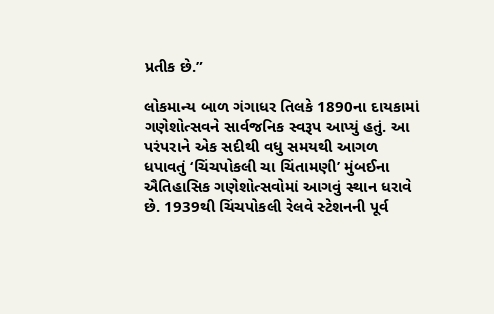પ્રતીક છે.”

લોકમાન્ય બાળ ગંગાધર તિલકે 1890ના દાયકામાં ગણેશોત્સવને સાર્વજનિક સ્વરૂપ આપ્યું હતું. આ પરંપરાને એક સદીથી વધુ સમયથી આગળ ધપાવતું ‘ચિંચપોકલી ચા ચિંતામણી’ મુંબઈના ઐતિહાસિક ગણેશોત્સવોમાં આગવું સ્થાન ધરાવે છે. 1939થી ચિંચપોકલી રેલવે સ્ટેશનની પૂર્વ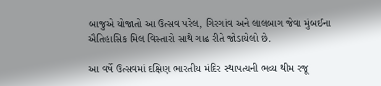બાજુએ યોજાતો આ ઉત્સવ પરેલ, ગિરગાંવ અને લાલબાગ જેવા મુંબઈના ઐતિહાસિક મિલ વિસ્તારો સાથે ગાઢ રીતે જોડાયેલો છે.

આ વર્ષે ઉત્સવમાં દક્ષિણ ભારતીય મંદિર સ્થાપત્યની ભવ્ય થીમ રજૂ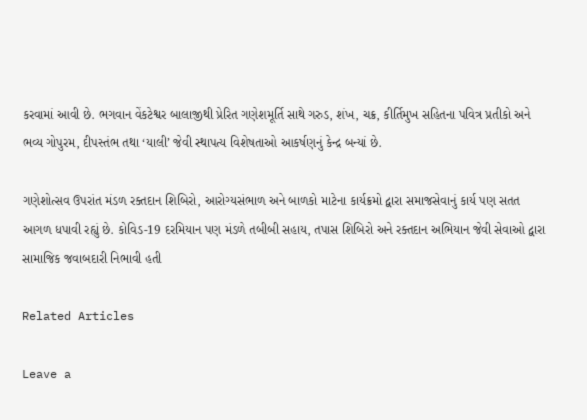કરવામાં આવી છે. ભગવાન વેંકટેશ્વર બાલાજીથી પ્રેરિત ગણેશમૂર્તિ સાથે ગરુડ, શંખ, ચક્ર, કીર્તિમુખ સહિતના પવિત્ર પ્રતીકો અને ભવ્ય ગોપુરમ, દીપસ્તંભ તથા ‘યાલી’ જેવી સ્થાપત્ય વિશેષતાઓ આકર્ષણનું કેન્દ્ર બન્યાં છે.

ગણેશોત્સવ ઉપરાંત મંડળ રક્તદાન શિબિરો, આરોગ્યસંભાળ અને બાળકો માટેના કાર્યક્રમો દ્વારા સમાજસેવાનું કાર્ય પણ સતત આગળ ધપાવી રહ્યું છે. કોવિડ-19 દરમિયાન પણ મંડળે તબીબી સહાય, તપાસ શિબિરો અને રક્તદાન અભિયાન જેવી સેવાઓ દ્વારા સામાજિક જવાબદારી નિભાવી હતી

Related Articles

Leave a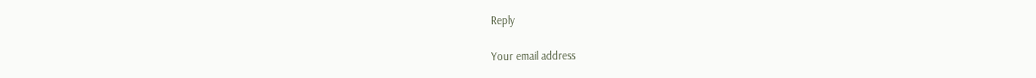Reply

Your email address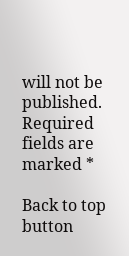will not be published. Required fields are marked *

Back to top button